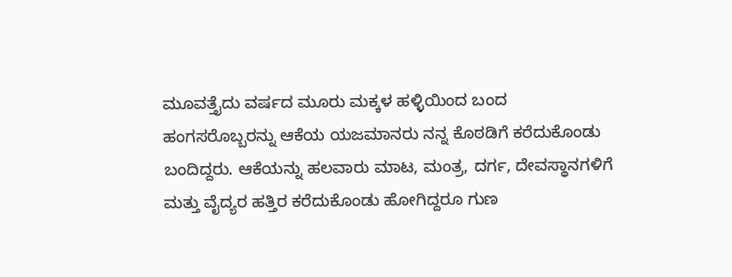ಮೂವತ್ತೈದು ವರ್ಷದ ಮೂರು ಮಕ್ಕಳ ಹಳ್ಳಿಯಿಂದ ಬಂದ ಹಂಗಸರೊಬ್ಬರನ್ನು ಆಕೆಯ ಯಜಮಾನರು ನನ್ನ ಕೊಠಡಿಗೆ ಕರೆದುಕೊಂಡು ಬಂದಿದ್ದರು. ಆಕೆಯನ್ನು ಹಲವಾರು ಮಾಟ, ಮಂತ್ರ, ದರ್ಗ, ದೇವಸ್ಥಾನಗಳಿಗೆ ಮತ್ತು ವೈದ್ಯರ ಹತ್ತಿರ ಕರೆದುಕೊಂಡು ಹೋಗಿದ್ದರೂ ಗುಣ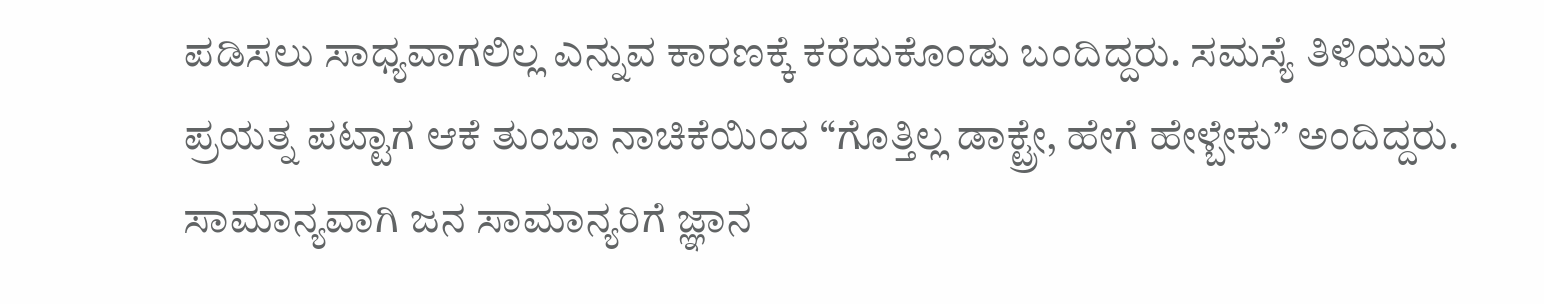ಪಡಿಸಲು ಸಾಧ್ಯವಾಗಲಿಲ್ಲ ಎನ್ನುವ ಕಾರಣಕ್ಕೆ ಕರೆದುಕೊಂಡು ಬಂದಿದ್ದರು. ಸಮಸ್ಯೆ ತಿಳಿಯುವ ಪ್ರಯತ್ನ ಪಟ್ಟಾಗ ಆಕೆ ತುಂಬಾ ನಾಚಿಕೆಯಿಂದ “ಗೊತ್ತಿಲ್ಲ ಡಾಕ್ಟ್ರೇ, ಹೇಗೆ ಹೇಳ್ಬೇಕು” ಅಂದಿದ್ದರು.
ಸಾಮಾನ್ಯವಾಗಿ ಜನ ಸಾಮಾನ್ಯರಿಗೆ ಜ್ಞಾನ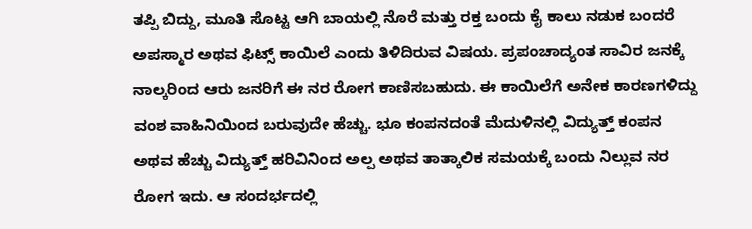ತಪ್ಪಿ ಬಿದ್ದು, ಮೂತಿ ಸೊಟ್ಟ ಆಗಿ ಬಾಯಲ್ಲಿ ನೊರೆ ಮತ್ತು ರಕ್ತ ಬಂದು ಕೈ ಕಾಲು ನಡುಕ ಬಂದರೆ ಅಪಸ್ಮಾರ ಅಥವ ಫಿಟ್ಸ್ ಕಾಯಿಲೆ ಎಂದು ತಿಳಿದಿರುವ ವಿಷಯ. ಪ್ರಪಂಚಾದ್ಯಂತ ಸಾವಿರ ಜನಕ್ಕೆ ನಾಲ್ಕರಿಂದ ಆರು ಜನರಿಗೆ ಈ ನರ ರೋಗ ಕಾಣಿಸಬಹುದು. ಈ ಕಾಯಿಲೆಗೆ ಅನೇಕ ಕಾರಣಗಳಿದ್ದು ವಂಶ ವಾಹಿನಿಯಿಂದ ಬರುವುದೇ ಹೆಚ್ಚು. ಭೂ ಕಂಪನದಂತೆ ಮೆದುಳಿನಲ್ಲಿ ವಿದ್ಯುತ್ತ್ ಕಂಪನ ಅಥವ ಹೆಚ್ಚು ವಿದ್ಯುತ್ತ್ ಹರಿವಿನಿಂದ ಅಲ್ಪ ಅಥವ ತಾತ್ಕಾಲಿಕ ಸಮಯಕ್ಕೆ ಬಂದು ನಿಲ್ಲುವ ನರ ರೋಗ ಇದು. ಆ ಸಂದರ್ಭದಲ್ಲಿ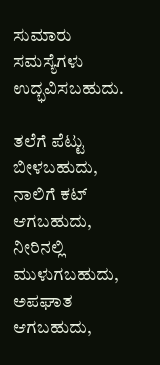ಸುಮಾರು ಸಮಸ್ಯೆಗಳು ಉದ್ಭವಿಸಬಹುದು.

ತಲೆಗೆ ಪೆಟ್ಟು ಬೀಳಬಹುದು, ನಾಲಿಗೆ ಕಟ್ ಆಗಬಹುದು, ನೀರಿನಲ್ಲಿ ಮುಳುಗಬಹುದು, ಅಪಘಾತ ಆಗಬಹುದು,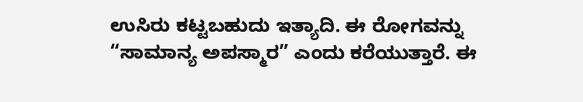ಉಸಿರು ಕಟ್ಟಬಹುದು ಇತ್ಯಾದಿ. ಈ ರೋಗವನ್ನು “ಸಾಮಾನ್ಯ ಅಪಸ್ಮಾರ” ಎಂದು ಕರೆಯುತ್ತಾರೆ. ಈ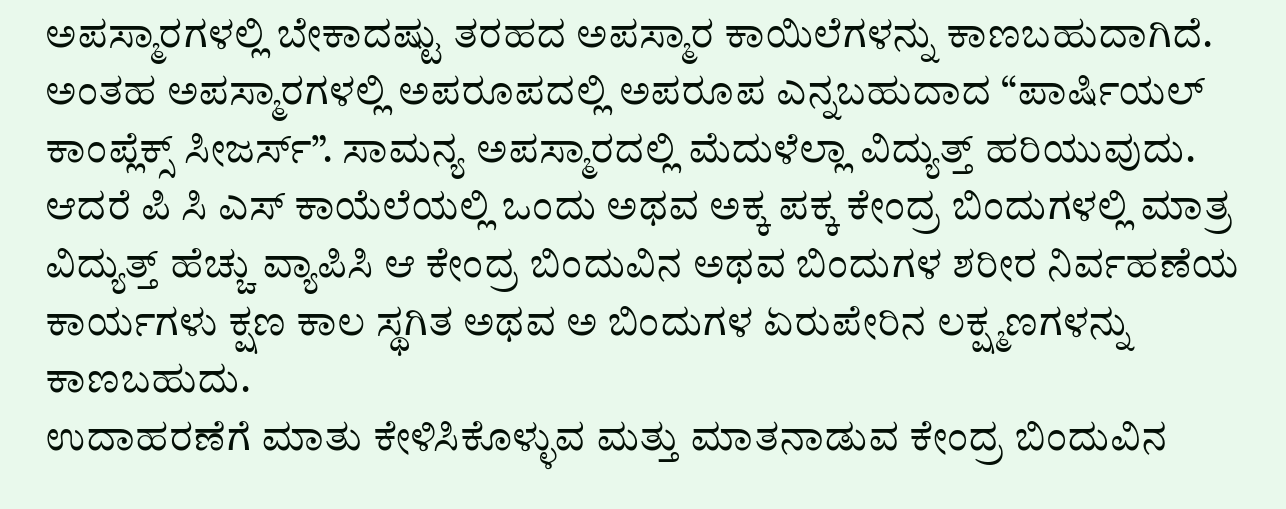ಅಪಸ್ಮಾರಗಳಲ್ಲಿ ಬೇಕಾದಷ್ಟು ತರಹದ ಅಪಸ್ಮಾರ ಕಾಯಿಲೆಗಳನ್ನು ಕಾಣಬಹುದಾಗಿದೆ. ಅಂತಹ ಅಪಸ್ಮಾರಗಳಲ್ಲಿ ಅಪರೂಪದಲ್ಲಿ ಅಪರೂಪ ಎನ್ನಬಹುದಾದ “ಪಾರ್ಷಿಯಲ್ ಕಾಂಪ್ಲೆಕ್ಸ್ ಸೀಜರ್ಸ್”. ಸಾಮನ್ಯ ಅಪಸ್ಮಾರದಲ್ಲಿ ಮೆದುಳೆಲ್ಲಾ ವಿದ್ಯುತ್ತ್ ಹರಿಯುವುದು. ಆದರೆ ಪಿ ಸಿ ಎಸ್ ಕಾಯೆಲೆಯಲ್ಲಿ ಒಂದು ಅಥವ ಅಕ್ಕ ಪಕ್ಕ ಕೇಂದ್ರ ಬಿಂದುಗಳಲ್ಲಿ ಮಾತ್ರ ವಿದ್ಯುತ್ತ್ ಹೆಚ್ಚು ವ್ಯಾಪಿಸಿ ಆ ಕೇಂದ್ರ ಬಿಂದುವಿನ ಅಥವ ಬಿಂದುಗಳ ಶರೀರ ನಿರ್ವಹಣೆಯ ಕಾರ್ಯಗಳು ಕ್ಷಣ ಕಾಲ ಸ್ಥಗಿತ ಅಥವ ಅ ಬಿಂದುಗಳ ಏರುಪೇರಿನ ಲಕ್ಷ್ಮಣಗಳನ್ನು ಕಾಣಬಹುದು.
ಉದಾಹರಣೆಗೆ ಮಾತು ಕೇಳಿಸಿಕೊಳ್ಳುವ ಮತ್ತು ಮಾತನಾಡುವ ಕೇಂದ್ರ ಬಿಂದುವಿನ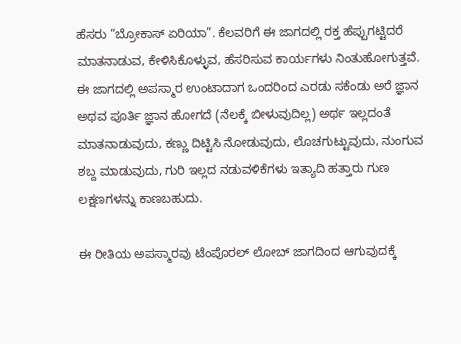ಹೆಸರು “ಬ್ರೋಕಾಸ್ ಏರಿಯಾ”. ಕೆಲವರಿಗೆ ಈ ಜಾಗದಲ್ಲಿ ರಕ್ತ ಹೆಪ್ಪುಗಟ್ಟಿದರೆ ಮಾತನಾಡುವ, ಕೇಳಿಸಿಕೊಳ್ಳುವ, ಹೆಸರಿಸುವ ಕಾರ್ಯಗಳು ನಿಂತುಹೋಗುತ್ತವೆ. ಈ ಜಾಗದಲ್ಲಿ ಅಪಸ್ಮಾರ ಉಂಟಾದಾಗ ಒಂದರಿಂದ ಎರಡು ಸಕೆಂಡು ಅರೆ ಜ್ಞಾನ ಅಥವ ಪೂರ್ತಿ ಜ್ಞಾನ ಹೋಗದೆ (ನೆಲಕ್ಕೆ ಬೀಳುವುದಿಲ್ಲ) ಅರ್ಥ ಇಲ್ಲದಂತೆ ಮಾತನಾಡುವುದು, ಕಣ್ಣು ದಿಟ್ಟಿಸಿ ನೋಡುವುದು, ಲೊಚಗುಟ್ಟುವುದು, ನುಂಗುವ ಶಬ್ದ ಮಾಡುವುದು, ಗುರಿ ಇಲ್ಲದ ನಡುವಳಿಕೆಗಳು ಇತ್ಯಾದಿ ಹತ್ತಾರು ಗುಣ ಲಕ್ಷಣಗಳನ್ನು ಕಾಣಬಹುದು.

ಈ ರೀತಿಯ ಅಪಸ್ಮಾರವು ಟೆಂಪೊರಲ್ ಲೋಬ್ ಜಾಗದಿಂದ ಆಗುವುದಕ್ಕೆ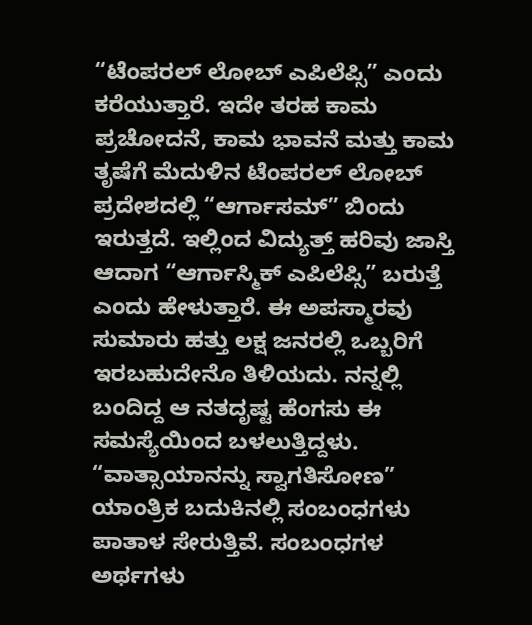“ಟೆಂಪರಲ್ ಲೋಬ್ ಎಪಿಲೆಪ್ಸಿ” ಎಂದು ಕರೆಯುತ್ತಾರೆ. ಇದೇ ತರಹ ಕಾಮ ಪ್ರಚೋದನೆ, ಕಾಮ ಭಾವನೆ ಮತ್ತು ಕಾಮ ತೃಷೆಗೆ ಮೆದುಳಿನ ಟೆಂಪರಲ್ ಲೋಬ್ ಪ್ರದೇಶದಲ್ಲಿ “ಆರ್ಗಾಸಮ್” ಬಿಂದು ಇರುತ್ತದೆ. ಇಲ್ಲಿಂದ ವಿದ್ಯುತ್ತ್ ಹರಿವು ಜಾಸ್ತಿ ಆದಾಗ “ಆರ್ಗಾಸ್ಮಿಕ್ ಎಪಿಲೆಪ್ಸಿ” ಬರುತ್ತೆ ಎಂದು ಹೇಳುತ್ತಾರೆ. ಈ ಅಪಸ್ಮಾರವು ಸುಮಾರು ಹತ್ತು ಲಕ್ಷ ಜನರಲ್ಲಿ ಒಬ್ಬರಿಗೆ ಇರಬಹುದೇನೊ ತಿಳಿಯದು. ನನ್ನಲ್ಲಿ ಬಂದಿದ್ದ ಆ ನತದೃಷ್ಟ ಹೆಂಗಸು ಈ ಸಮಸ್ಯೆಯಿಂದ ಬಳಲುತ್ತಿದ್ದಳು.
“ವಾತ್ಸಾಯಾನನ್ನು ಸ್ವಾಗತಿಸೋಣ”
ಯಾಂತ್ರಿಕ ಬದುಕಿನಲ್ಲಿ ಸಂಬಂಧಗಳು ಪಾತಾಳ ಸೇರುತ್ತಿವೆ. ಸಂಬಂಧಗಳ ಅರ್ಥಗಳು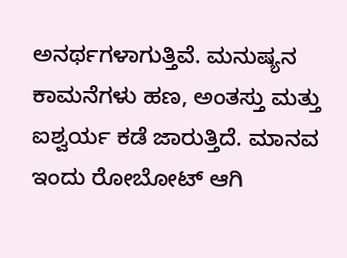ಅನರ್ಥಗಳಾಗುತ್ತಿವೆ. ಮನುಷ್ಯನ ಕಾಮನೆಗಳು ಹಣ, ಅಂತಸ್ತು ಮತ್ತು ಐಶ್ವರ್ಯ ಕಡೆ ಜಾರುತ್ತಿದೆ. ಮಾನವ ಇಂದು ರೋಬೋಟ್ ಆಗಿ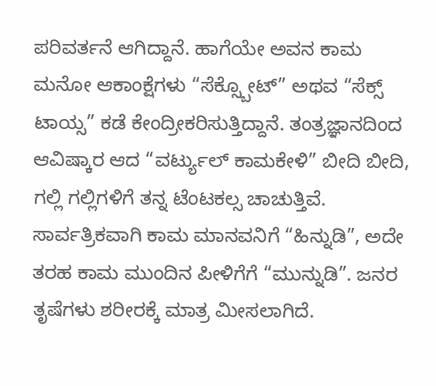ಪರಿವರ್ತನೆ ಆಗಿದ್ದಾನೆ. ಹಾಗೆಯೇ ಅವನ ಕಾಮ ಮನೋ ಆಕಾಂಕ್ಷೆಗಳು “ಸೆಕ್ಸ್ಬೋಟ್” ಅಥವ “ಸೆಕ್ಸ್ ಟಾಯ್ಸ” ಕಡೆ ಕೇಂದ್ರೀಕರಿಸುತ್ತಿದ್ದಾನೆ. ತಂತ್ರಜ್ಞಾನದಿಂದ ಆವಿಷ್ಕಾರ ಆದ “ವರ್ಟ್ಯುಲ್ ಕಾಮಕೇಳಿ” ಬೀದಿ ಬೀದಿ, ಗಲ್ಲಿ ಗಲ್ಲಿಗಳಿಗೆ ತನ್ನ ಟೆಂಟಕಲ್ಸ ಚಾಚುತ್ತಿವೆ.
ಸಾರ್ವತ್ರಿಕವಾಗಿ ಕಾಮ ಮಾನವನಿಗೆ “ಹಿನ್ನುಡಿ”, ಅದೇ ತರಹ ಕಾಮ ಮುಂದಿನ ಪೀಳಿಗೆಗೆ “ಮುನ್ನುಡಿ”. ಜನರ ತೃಷೆಗಳು ಶರೀರಕ್ಕೆ ಮಾತ್ರ ಮೀಸಲಾಗಿದೆ.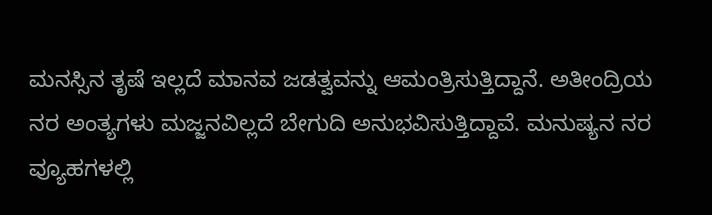ಮನಸ್ಸಿನ ತೃಷೆ ಇಲ್ಲದೆ ಮಾನವ ಜಡತ್ವವನ್ನು ಆಮಂತ್ರಿಸುತ್ತಿದ್ದಾನೆ. ಅತೀಂದ್ರಿಯ ನರ ಅಂತ್ಯಗಳು ಮಜ್ಜನವಿಲ್ಲದೆ ಬೇಗುದಿ ಅನುಭವಿಸುತ್ತಿದ್ದಾವೆ. ಮನುಷ್ಯನ ನರ ವ್ಯೂಹಗಳಲ್ಲಿ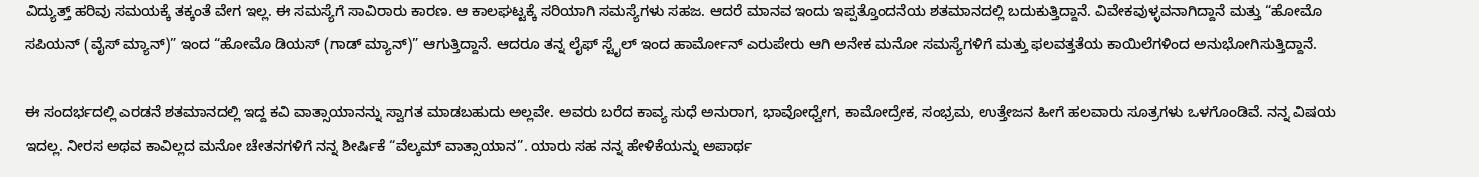ವಿದ್ಯುತ್ತ್ ಹರಿವು ಸಮಯಕ್ಕೆ ತಕ್ಕಂತೆ ವೇಗ ಇಲ್ಲ. ಈ ಸಮಸ್ಯೆಗೆ ಸಾವಿರಾರು ಕಾರಣ. ಆ ಕಾಲಘಟ್ಟಕ್ಕೆ ಸರಿಯಾಗಿ ಸಮಸ್ಯೆಗಳು ಸಹಜ. ಆದರೆ ಮಾನವ ಇಂದು ಇಪ್ಪತ್ತೊಂದನೆಯ ಶತಮಾನದಲ್ಲಿ ಬದುಕುತ್ತಿದ್ದಾನೆ. ವಿವೇಕವುಳ್ಳವನಾಗಿದ್ದಾನೆ ಮತ್ತು “ಹೋಮೊ ಸಪಿಯನ್ (ವೈಸ್ ಮ್ಯಾನ್)” ಇಂದ “ಹೋಮೊ ಡಿಯಸ್ (ಗಾಡ್ ಮ್ಯಾನ್)” ಆಗುತ್ತಿದ್ದಾನೆ. ಆದರೂ ತನ್ನ ಲೈಫ್ ಸ್ಟೈಲ್ ಇಂದ ಹಾರ್ಮೋನ್ ಎರುಪೇರು ಆಗಿ ಅನೇಕ ಮನೋ ಸಮಸ್ಯೆಗಳಿಗೆ ಮತ್ತು ಫಲವತ್ತತೆಯ ಕಾಯಿಲೆಗಳಿಂದ ಅನುಭೋಗಿಸುತ್ತಿದ್ದಾನೆ.

ಈ ಸಂದರ್ಭದಲ್ಲಿ ಎರಡನೆ ಶತಮಾನದಲ್ಲಿ ಇದ್ದ ಕವಿ ವಾತ್ಸಾಯಾನನ್ನು ಸ್ವಾಗತ ಮಾಡಬಹುದು ಅಲ್ಲವೇ. ಅವರು ಬರೆದ ಕಾವ್ಯ ಸುಧೆ ಅನುರಾಗ, ಭಾವೋಧ್ವೇಗ, ಕಾಮೋದ್ರೇಕ, ಸಂಭ್ರಮ, ಉತ್ತೇಜನ ಹೀಗೆ ಹಲವಾರು ಸೂತ್ರಗಳು ಒಳಗೊಂಡಿವೆ. ನನ್ನ ವಿಷಯ ಇದಲ್ಲ. ನೀರಸ ಅಥವ ಕಾವಿಲ್ಲದ ಮನೋ ಚೇತನಗಳಿಗೆ ನನ್ನ ಶೀರ್ಷಿಕೆ “ವೆಲ್ಕಮ್ ವಾತ್ಸಾಯಾನ”. ಯಾರು ಸಹ ನನ್ನ ಹೇಳಿಕೆಯನ್ನು ಅಪಾರ್ಥ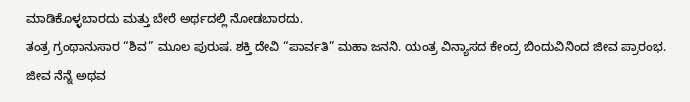ಮಾಡಿಕೊಳ್ಳಬಾರದು ಮತ್ತು ಬೇರೆ ಅರ್ಥದಲ್ಲಿ ನೋಡಬಾರದು.
ತಂತ್ರ ಗ್ರಂಥಾನುಸಾರ “ಶಿವ” ಮೂಲ ಪುರುಷ. ಶಕ್ತಿ ದೇವಿ “ಪಾರ್ವತಿ” ಮಹಾ ಜನನಿ. ಯಂತ್ರ ವಿನ್ಯಾಸದ ಕೇಂದ್ರ ಬಿಂದುವಿನಿಂದ ಜೀವ ಪ್ರಾರಂಭ. ಜೀವ ನೆನ್ನೆ ಅಥವ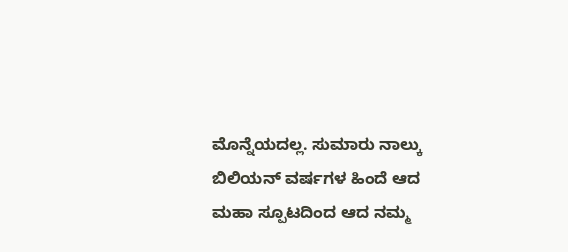ಮೊನ್ನೆಯದಲ್ಲ. ಸುಮಾರು ನಾಲ್ಕು ಬಿಲಿಯನ್ ವರ್ಷಗಳ ಹಿಂದೆ ಆದ ಮಹಾ ಸ್ಪೂಟದಿಂದ ಆದ ನಮ್ಮ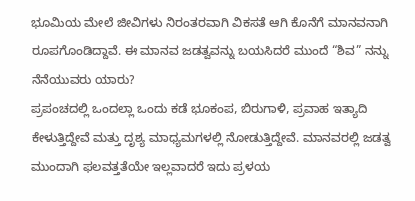ಭೂಮಿಯ ಮೇಲೆ ಜೀವಿಗಳು ನಿರಂತರವಾಗಿ ವಿಕಸತೆ ಆಗಿ ಕೊನೆಗೆ ಮಾನವನಾಗಿ ರೂಪಗೊಂಡಿದ್ದಾವೆ. ಈ ಮಾನವ ಜಡತ್ವವನ್ನು ಬಯಸಿದರೆ ಮುಂದೆ “ಶಿವ” ನನ್ನು ನೆನೆಯುವರು ಯಾರು?
ಪ್ರಪಂಚದಲ್ಲಿ ಒಂದಲ್ಲಾ ಒಂದು ಕಡೆ ಭೂಕಂಪ, ಬಿರುಗಾಳಿ, ಪ್ರವಾಹ ಇತ್ಯಾದಿ ಕೇಳುತ್ತಿದ್ದೇವೆ ಮತ್ತು ದೃಶ್ಯ ಮಾಧ್ಯಮಗಳಲ್ಲಿ ನೋಡುತ್ತಿದ್ದೇವೆ. ಮಾನವರಲ್ಲಿ ಜಡತ್ವ ಮುಂದಾಗಿ ಫಲವತ್ತತೆಯೇ ಇಲ್ಲವಾದರೆ ಇದು ಪ್ರಳಯ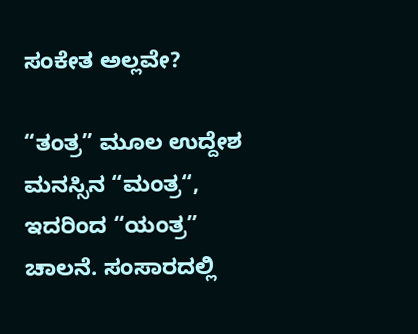ಸಂಕೇತ ಅಲ್ಲವೇ?

“ತಂತ್ರ” ಮೂಲ ಉದ್ದೇಶ ಮನಸ್ಸಿನ “ಮಂತ್ರ“, ಇದರಿಂದ “ಯಂತ್ರ” ಚಾಲನೆ. ಸಂಸಾರದಲ್ಲಿ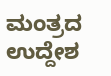ಮಂತ್ರದ ಉದ್ದೇಶ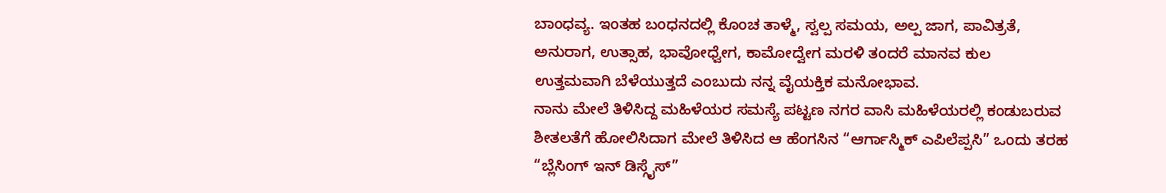ಬಾಂಧವ್ಯ. ಇಂತಹ ಬಂಧನದಲ್ಲಿ ಕೊಂಚ ತಾಳ್ಮೆ, ಸ್ವಲ್ಪ ಸಮಯ, ಅಲ್ಪ ಜಾಗ, ಪಾವಿತ್ರತೆ, ಅನುರಾಗ, ಉತ್ಸಾಹ, ಭಾವೋಧ್ವೇಗ, ಕಾಮೋದ್ವೇಗ ಮರಳಿ ತಂದರೆ ಮಾನವ ಕುಲ ಉತ್ತಮವಾಗಿ ಬೆಳೆಯುತ್ತದೆ ಎಂಬುದು ನನ್ನ ವೈಯಕ್ತಿಕ ಮನೋಭಾವ.
ನಾನು ಮೇಲೆ ತಿಳಿಸಿದ್ದ ಮಹಿಳೆಯರ ಸಮಸ್ಯೆ ಪಟ್ಟಣ ನಗರ ವಾಸಿ ಮಹಿಳೆಯರಲ್ಲಿ ಕಂಡುಬರುವ ಶೀತಲತೆಗೆ ಹೋಲಿಸಿದಾಗ ಮೇಲೆ ತಿಳಿಸಿದ ಆ ಹೆಂಗಸಿನ “ಆರ್ಗಾಸ್ಮಿಕ್ ಎಪಿಲೆಪ್ಪಸಿ” ಒಂದು ತರಹ “ಬ್ಲೆಸಿಂಗ್ ಇನ್ ಡಿಸ್ಗೈಸ್”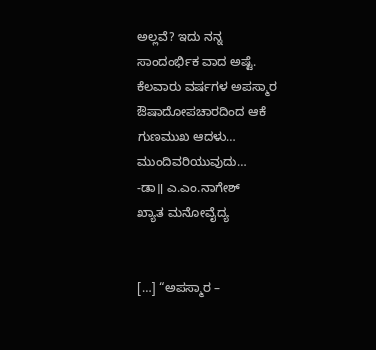ಅಲ್ಲವೆ? ಇದು ನನ್ನ ಸಾಂದಂರ್ಭಿಕ ವಾದ ಅಷ್ಟೆ. ಕೆಲವಾರು ವರ್ಷಗಳ ಅಪಸ್ಮಾರ ಔಷಾದೋಪಚಾರದಿಂದ ಆಕೆ ಗುಣಮುಖ ಆದಳು…
ಮುಂದಿವರಿಯುವುದು…
-ಡಾ॥ ಎ.ಎಂ.ನಾಗೇಶ್
ಖ್ಯಾತ ಮನೋವೈದ್ಯ


[…] “ಅಪಸ್ಮಾರ –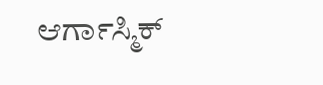ಆರ್ಗಾಸ್ಮಿಕ್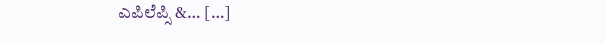ಎಪಿಲೆಪ್ಸಿ &… […]